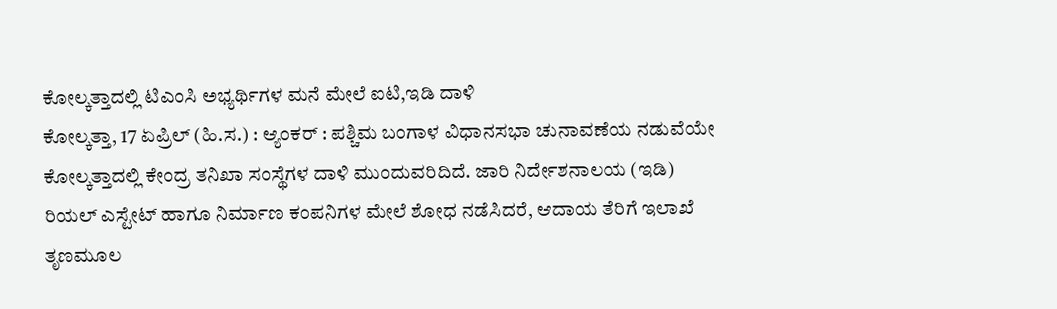ಕೋಲ್ಕತ್ತಾದಲ್ಲಿ ಟಿಎಂಸಿ ಅಭ್ಯರ್ಥಿಗಳ ಮನೆ ಮೇಲೆ ಐಟಿ,ಇಡಿ ದಾಳಿ
ಕೋಲ್ಕತ್ತಾ, 17 ಏಪ್ರಿಲ್ (ಹಿ.ಸ.) : ಆ್ಯಂಕರ್ : ಪಶ್ಚಿಮ ಬಂಗಾಳ ವಿಧಾನಸಭಾ ಚುನಾವಣೆಯ ನಡುವೆಯೇ ಕೋಲ್ಕತ್ತಾದಲ್ಲಿ ಕೇಂದ್ರ ತನಿಖಾ ಸಂಸ್ಥೆಗಳ ದಾಳಿ ಮುಂದುವರಿದಿದೆ. ಜಾರಿ ನಿರ್ದೇಶನಾಲಯ (ಇಡಿ) ರಿಯಲ್ ಎಸ್ಟೇಟ್ ಹಾಗೂ ನಿರ್ಮಾಣ ಕಂಪನಿಗಳ ಮೇಲೆ ಶೋಧ ನಡೆಸಿದರೆ, ಆದಾಯ ತೆರಿಗೆ ಇಲಾಖೆ ತೃಣಮೂಲ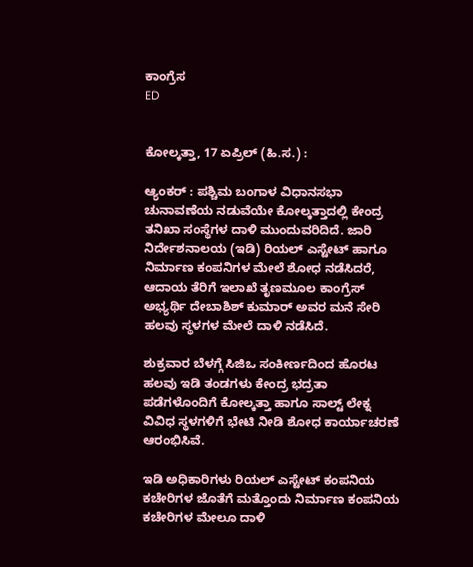ಕಾಂಗ್ರೆಸ
ED


ಕೋಲ್ಕತ್ತಾ, 17 ಏಪ್ರಿಲ್ (ಹಿ.ಸ.) :

ಆ್ಯಂಕರ್ : ಪಶ್ಚಿಮ ಬಂಗಾಳ ವಿಧಾನಸಭಾ ಚುನಾವಣೆಯ ನಡುವೆಯೇ ಕೋಲ್ಕತ್ತಾದಲ್ಲಿ ಕೇಂದ್ರ ತನಿಖಾ ಸಂಸ್ಥೆಗಳ ದಾಳಿ ಮುಂದುವರಿದಿದೆ. ಜಾರಿ ನಿರ್ದೇಶನಾಲಯ (ಇಡಿ) ರಿಯಲ್ ಎಸ್ಟೇಟ್ ಹಾಗೂ ನಿರ್ಮಾಣ ಕಂಪನಿಗಳ ಮೇಲೆ ಶೋಧ ನಡೆಸಿದರೆ, ಆದಾಯ ತೆರಿಗೆ ಇಲಾಖೆ ತೃಣಮೂಲ ಕಾಂಗ್ರೆಸ್ ಅಭ್ಯರ್ಥಿ ದೇಬಾಶಿಶ್ ಕುಮಾರ್ ಅವರ ಮನೆ ಸೇರಿ ಹಲವು ಸ್ಥಳಗಳ ಮೇಲೆ ದಾಳಿ ನಡೆಸಿದೆ.

ಶುಕ್ರವಾರ ಬೆಳಗ್ಗೆ ಸಿಜಿಒ ಸಂಕೀರ್ಣದಿಂದ ಹೊರಟ ಹಲವು ಇಡಿ ತಂಡಗಳು ಕೇಂದ್ರ ಭದ್ರತಾ ಪಡೆಗಳೊಂದಿಗೆ ಕೋಲ್ಕತ್ತಾ ಹಾಗೂ ಸಾಲ್ಟ್ ಲೇಕ್ನ ವಿವಿಧ ಸ್ಥಳಗಳಿಗೆ ಭೇಟಿ ನೀಡಿ ಶೋಧ ಕಾರ್ಯಾಚರಣೆ ಆರಂಭಿಸಿವೆ.

ಇಡಿ ಅಧಿಕಾರಿಗಳು ರಿಯಲ್ ಎಸ್ಟೇಟ್ ಕಂಪನಿಯ ಕಚೇರಿಗಳ ಜೊತೆಗೆ ಮತ್ತೊಂದು ನಿರ್ಮಾಣ ಕಂಪನಿಯ ಕಚೇರಿಗಳ ಮೇಲೂ ದಾಳಿ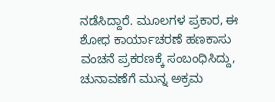ನಡೆಸಿದ್ದಾರೆ. ಮೂಲಗಳ ಪ್ರಕಾರ, ಈ ಶೋಧ ಕಾರ್ಯಾಚರಣೆ ಹಣಕಾಸು ವಂಚನೆ ಪ್ರಕರಣಕ್ಕೆ ಸಂಬಂಧಿಸಿದ್ದು, ಚುನಾವಣೆಗೆ ಮುನ್ನ ಅಕ್ರಮ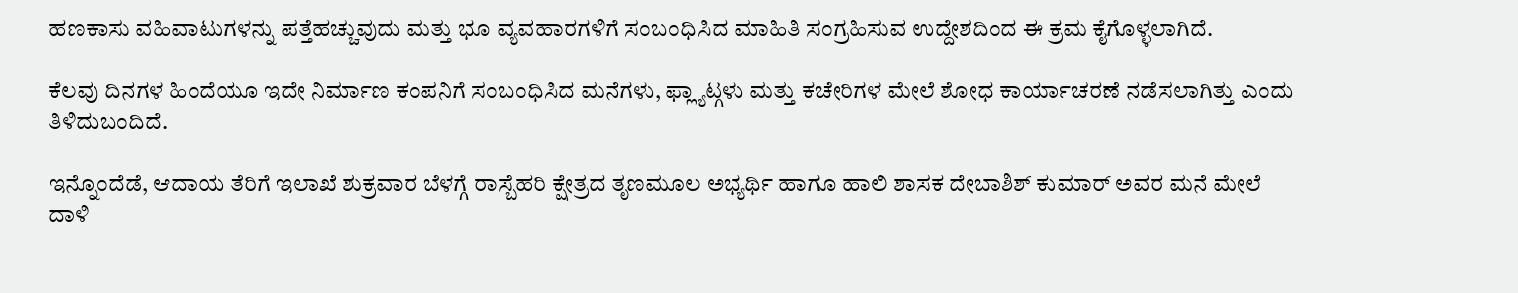ಹಣಕಾಸು ವಹಿವಾಟುಗಳನ್ನು ಪತ್ತೆಹಚ್ಚುವುದು ಮತ್ತು ಭೂ ವ್ಯವಹಾರಗಳಿಗೆ ಸಂಬಂಧಿಸಿದ ಮಾಹಿತಿ ಸಂಗ್ರಹಿಸುವ ಉದ್ದೇಶದಿಂದ ಈ ಕ್ರಮ ಕೈಗೊಳ್ಳಲಾಗಿದೆ.

ಕೆಲವು ದಿನಗಳ ಹಿಂದೆಯೂ ಇದೇ ನಿರ್ಮಾಣ ಕಂಪನಿಗೆ ಸಂಬಂಧಿಸಿದ ಮನೆಗಳು, ಫ್ಲ್ಯಾಟ್ಗಳು ಮತ್ತು ಕಚೇರಿಗಳ ಮೇಲೆ ಶೋಧ ಕಾರ್ಯಾಚರಣೆ ನಡೆಸಲಾಗಿತ್ತು ಎಂದು ತಿಳಿದುಬಂದಿದೆ.

ಇನ್ನೊಂದೆಡೆ, ಆದಾಯ ತೆರಿಗೆ ಇಲಾಖೆ ಶುಕ್ರವಾರ ಬೆಳಗ್ಗೆ ರಾಸ್ಬೆಹರಿ ಕ್ಷೇತ್ರದ ತೃಣಮೂಲ ಅಭ್ಯರ್ಥಿ ಹಾಗೂ ಹಾಲಿ ಶಾಸಕ ದೇಬಾಶಿಶ್ ಕುಮಾರ್ ಅವರ ಮನೆ ಮೇಲೆ ದಾಳಿ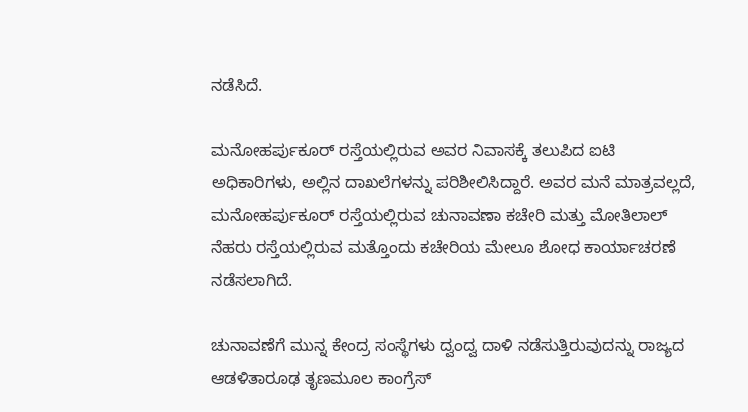ನಡೆಸಿದೆ.

ಮನೋಹರ್ಪುಕೂರ್ ರಸ್ತೆಯಲ್ಲಿರುವ ಅವರ ನಿವಾಸಕ್ಕೆ ತಲುಪಿದ ಐಟಿ ಅಧಿಕಾರಿಗಳು, ಅಲ್ಲಿನ ದಾಖಲೆಗಳನ್ನು ಪರಿಶೀಲಿಸಿದ್ದಾರೆ. ಅವರ ಮನೆ ಮಾತ್ರವಲ್ಲದೆ, ಮನೋಹರ್ಪುಕೂರ್ ರಸ್ತೆಯಲ್ಲಿರುವ ಚುನಾವಣಾ ಕಚೇರಿ ಮತ್ತು ಮೋತಿಲಾಲ್ ನೆಹರು ರಸ್ತೆಯಲ್ಲಿರುವ ಮತ್ತೊಂದು ಕಚೇರಿಯ ಮೇಲೂ ಶೋಧ ಕಾರ್ಯಾಚರಣೆ ನಡೆಸಲಾಗಿದೆ.

ಚುನಾವಣೆಗೆ ಮುನ್ನ ಕೇಂದ್ರ ಸಂಸ್ಥೆಗಳು ದ್ವಂದ್ವ ದಾಳಿ ನಡೆಸುತ್ತಿರುವುದನ್ನು ರಾಜ್ಯದ ಆಡಳಿತಾರೂಢ ತೃಣಮೂಲ ಕಾಂಗ್ರೆಸ್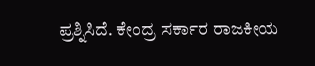ಪ್ರಶ್ನಿಸಿದೆ. ಕೇಂದ್ರ ಸರ್ಕಾರ ರಾಜಕೀಯ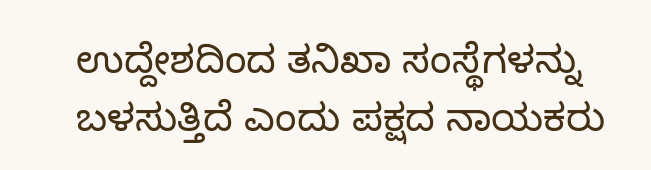ಉದ್ದೇಶದಿಂದ ತನಿಖಾ ಸಂಸ್ಥೆಗಳನ್ನು ಬಳಸುತ್ತಿದೆ ಎಂದು ಪಕ್ಷದ ನಾಯಕರು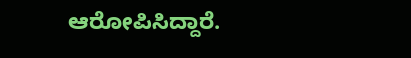ಆರೋಪಿಸಿದ್ದಾರೆ.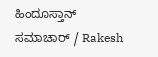ಹಿಂದೂಸ್ತಾನ್ ಸಮಾಚಾರ್ / Rakesh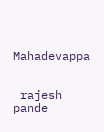Mahadevappa


 rajesh pande